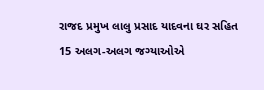રાજદ પ્રમુખ લાલુ પ્રસાદ યાદવના ઘર સહિત 15 અલગ-અલગ જગ્યાઓએ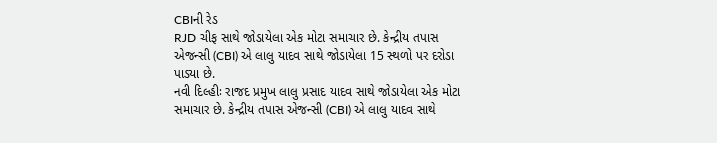CBIની રેડ
RJD ચીફ સાથે જોડાયેલા એક મોટા સમાચાર છે. કેન્દ્રીય તપાસ એજન્સી (CBI) એ લાલુ યાદવ સાથે જોડાયેલા 15 સ્થળો પર દરોડા પાડ્યા છે.
નવી દિલ્હીઃ રાજદ પ્રમુખ લાલુ પ્રસાદ યાદવ સાથે જોડાયેલા એક મોટા સમાચાર છે. કેન્દ્રીય તપાસ એજન્સી (CBI) એ લાલુ યાદવ સાથે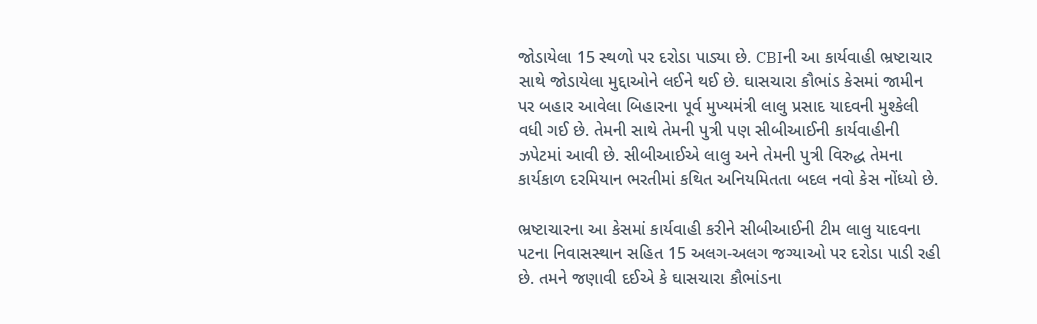જોડાયેલા 15 સ્થળો પર દરોડા પાડ્યા છે. CBIની આ કાર્યવાહી ભ્રષ્ટાચાર સાથે જોડાયેલા મુદ્દાઓને લઈને થઈ છે. ઘાસચારા કૌભાંડ કેસમાં જામીન પર બહાર આવેલા બિહારના પૂર્વ મુખ્યમંત્રી લાલુ પ્રસાદ યાદવની મુશ્કેલી વધી ગઈ છે. તેમની સાથે તેમની પુત્રી પણ સીબીઆઈની કાર્યવાહીની ઝપેટમાં આવી છે. સીબીઆઈએ લાલુ અને તેમની પુત્રી વિરુદ્ધ તેમના કાર્યકાળ દરમિયાન ભરતીમાં કથિત અનિયમિતતા બદલ નવો કેસ નોંધ્યો છે.

ભ્રષ્ટાચારના આ કેસમાં કાર્યવાહી કરીને સીબીઆઈની ટીમ લાલુ યાદવના પટના નિવાસસ્થાન સહિત 15 અલગ-અલગ જગ્યાઓ પર દરોડા પાડી રહી છે. તમને જણાવી દઈએ કે ઘાસચારા કૌભાંડના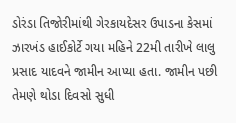ડોરંડા તિજોરીમાંથી ગેરકાયદેસર ઉપાડના કેસમાં ઝારખંડ હાઈકોર્ટે ગયા મહિને 22મી તારીખે લાલુ પ્રસાદ યાદવને જામીન આપ્યા હતા. જામીન પછી તેમણે થોડા દિવસો સુધી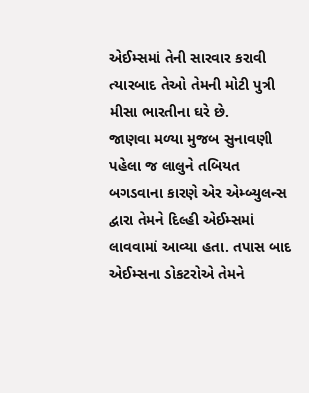એઈમ્સમાં તેની સારવાર કરાવી ત્યારબાદ તેઓ તેમની મોટી પુત્રી મીસા ભારતીના ઘરે છે.
જાણવા મળ્યા મુજબ સુનાવણી પહેલા જ લાલુને તબિયત બગડવાના કારણે એર એમ્બ્યુલન્સ દ્વારા તેમને દિલ્હી એઈમ્સમાં લાવવામાં આવ્યા હતા. તપાસ બાદ એઈમ્સના ડોકટરોએ તેમને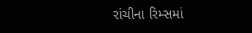રાંચીના રિમ્સમાં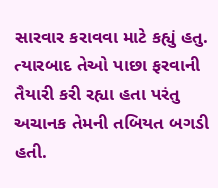સારવાર કરાવવા માટે કહ્યું હતુ. ત્યારબાદ તેઓ પાછા ફરવાની તૈયારી કરી રહ્યા હતા પરંતુ અચાનક તેમની તબિયત બગડી હતી.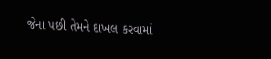જેના પછી તેમને દાખલ કરવામાં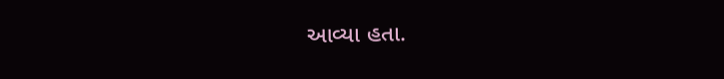આવ્યા હતા.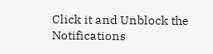Click it and Unblock the Notifications